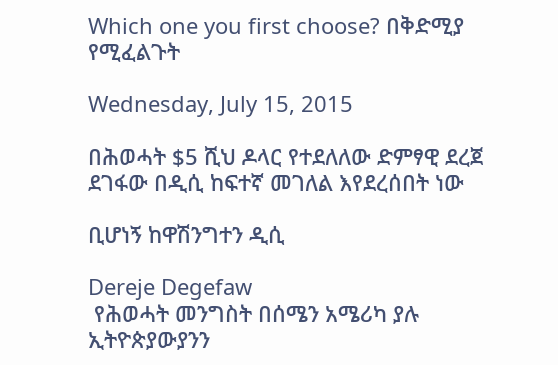Which one you first choose? በቅድሚያ የሚፈልጉት

Wednesday, July 15, 2015

በሕወሓት $5 ሺህ ዶላር የተደለለው ድምፃዊ ደረጀ ደገፋው በዲሲ ከፍተኛ መገለል እየደረሰበት ነው

ቢሆነኝ ከዋሽንግተን ዲሲ

Dereje Degefaw
 የሕወሓት መንግስት በሰሜን አሜሪካ ያሉ ኢትዮጵያውያንን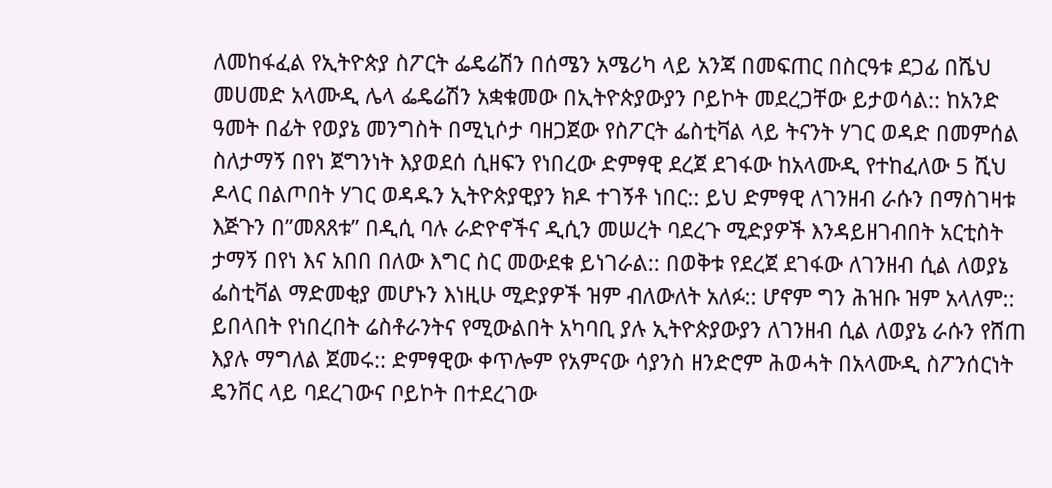ለመከፋፈል የኢትዮጵያ ስፖርት ፌዴሬሽን በሰሜን አሜሪካ ላይ አንጃ በመፍጠር በስርዓቱ ደጋፊ በሼህ መሀመድ አላሙዲ ሌላ ፌዴሬሽን አቋቁመው በኢትዮጵያውያን ቦይኮት መደረጋቸው ይታወሳል:: ከአንድ ዓመት በፊት የወያኔ መንግስት በሚኒሶታ ባዘጋጀው የስፖርት ፌስቲቫል ላይ ትናንት ሃገር ወዳድ በመምሰል ስለታማኝ በየነ ጀግንነት እያወደሰ ሲዘፍን የነበረው ድምፃዊ ደረጀ ደገፋው ከአላሙዲ የተከፈለው 5 ሺህ ዶላር በልጦበት ሃገር ወዳዱን ኢትዮጵያዊያን ክዶ ተገኝቶ ነበር:: ይህ ድምፃዊ ለገንዘብ ራሱን በማስገዛቱ እጅጉን በ”መጸጸቱ” በዲሲ ባሉ ራድዮኖችና ዲሲን መሠረት ባደረጉ ሚድያዎች እንዳይዘገብበት አርቲስት ታማኝ በየነ እና አበበ በለው እግር ስር መውደቁ ይነገራል:: በወቅቱ የደረጀ ደገፋው ለገንዘብ ሲል ለወያኔ ፌስቲቫል ማድመቂያ መሆኑን እነዚሁ ሚድያዎች ዝም ብለውለት አለፉ:: ሆኖም ግን ሕዝቡ ዝም አላለም:: ይበላበት የነበረበት ሬስቶራንትና የሚውልበት አካባቢ ያሉ ኢትዮጵያውያን ለገንዘብ ሲል ለወያኔ ራሱን የሸጠ እያሉ ማግለል ጀመሩ:: ድምፃዊው ቀጥሎም የአምናው ሳያንስ ዘንድሮም ሕወሓት በአላሙዲ ስፖንሰርነት ዴንቨር ላይ ባደረገውና ቦይኮት በተደረገው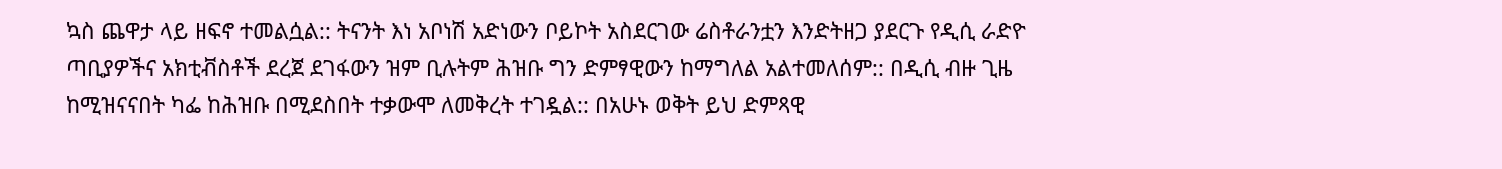ኳስ ጨዋታ ላይ ዘፍኖ ተመልሷል:: ትናንት እነ አቦነሽ አድነውን ቦይኮት አስደርገው ሬስቶራንቷን እንድትዘጋ ያደርጉ የዲሲ ራድዮ ጣቢያዎችና አክቲቭስቶች ደረጀ ደገፋውን ዝም ቢሉትም ሕዝቡ ግን ድምፃዊውን ከማግለል አልተመለሰም:: በዲሲ ብዙ ጊዜ ከሚዝናናበት ካፌ ከሕዝቡ በሚደስበት ተቃውሞ ለመቅረት ተገዷል:: በአሁኑ ወቅት ይህ ድምጻዊ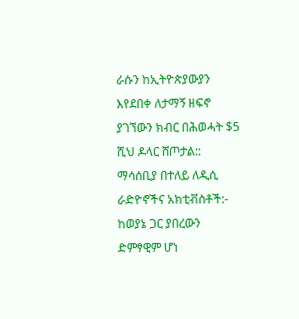ራሱን ከኢትዮጵያውያን እየደበቀ ለታማኝ ዘፍኖ ያገኘውን ክብር በሕወሓት $5 ሺህ ዶላር ሸጦታል:: ማሳሰቢያ በተለይ ለዲሲ ራድዮኖችና አክቲቭስቶች:- ከወያኔ ጋር ያበረውን ድምፃዊም ሆነ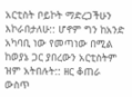አርቲስት ቦይኮት ማድረጋችሁን እኮራበታለሁ:: ሆኖም ግን ከአንድ አካባቢ ነው የመጣነው በሚል ከወያኔ ጋር ያበረውን አርቲስትም ዝም አትበሉት:: ዘር ቆጠራ ውስጥ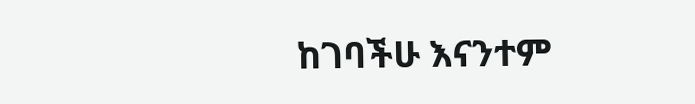ከገባችሁ እናንተም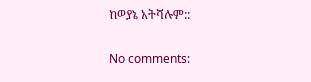ከወያኔ አትሻሉም::

No comments: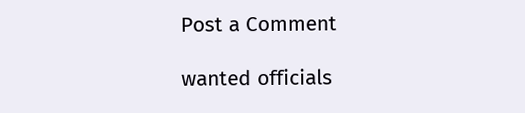Post a Comment

wanted officials